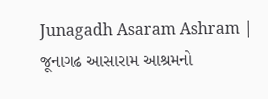Junagadh Asaram Ashram | જૂનાગઢ આસારામ આશ્રમનો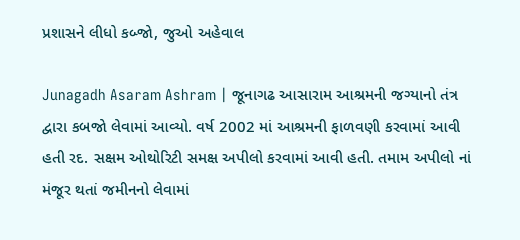પ્રશાસને લીધો કબ્જો, જુઓ અહેવાલ

Junagadh Asaram Ashram | જૂનાગઢ આસારામ આશ્રમની જગ્યાનો તંત્ર દ્વારા કબજો લેવામાં આવ્યો. વર્ષ 2002 માં આશ્રમની ફાળવણી કરવામાં આવી હતી રદ. સક્ષમ ઓથોરિટી સમક્ષ અપીલો કરવામાં આવી હતી. તમામ અપીલો નાં મંજૂર થતાં જમીનનો લેવામાં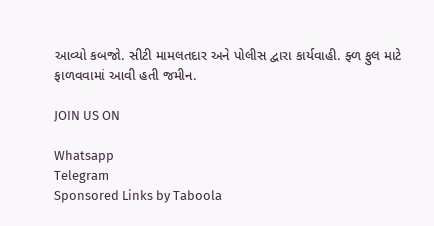આવ્યો કબજો. સીટી મામલતદાર અને પોલીસ દ્વારા કાર્યવાહી. ફ્ળ ફુલ માટે ફાળવવામાં આવી હતી જમીન.

JOIN US ON

Whatsapp
Telegram
Sponsored Links by Taboola